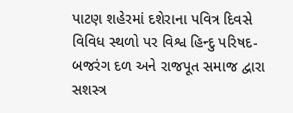પાટણ શહેરમાં દશેરાના પવિત્ર દિવસે વિવિધ સ્થળો પર વિશ્વ હિન્દુ પરિષદ-બજરંગ દળ અને રાજપૂત સમાજ દ્વારા સશસ્ત્ર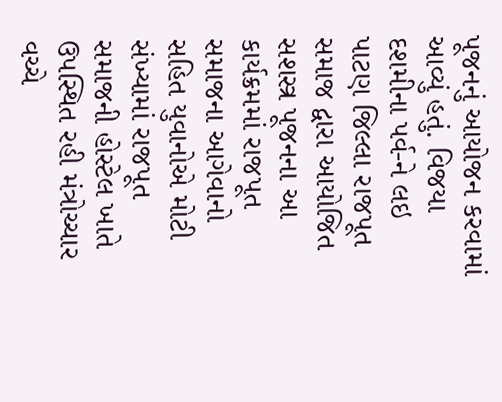પૂજનનું આયોજન કરવામાં આવ્યું હતું. વિજયા દશમીના પર્વ-ને લઇ પાટણ જિલ્લા રાજપૂત સમાજ દ્વારા આયોજિત સશસ્ત્ર પૂજનના આ કાર્યક્રમમાં રાજપૂત સમાજના આગેવાનો સહિત યુવાનોએ મોટી સંખ્યામાં રાજપૂત સમાજની હોસ્ટેલ ખાતે ઉપસ્થિત રહી મંત્રોચ્ચાર વચ્ચે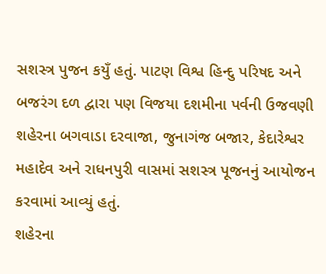સશસ્ત્ર પુજન કયુઁ હતું. પાટણ વિશ્વ હિન્દુ પરિષદ અને બજરંગ દળ દ્વારા પણ વિજયા દશમીના પર્વની ઉજવણી શહેરના બગવાડા દરવાજા, જુનાગંજ બજાર, કેદારેશ્વર મહાદેવ અને રાધનપુરી વાસમાં સશસ્ત્ર પૂજનનું આયોજન કરવામાં આવ્યું હતું.
શહેરના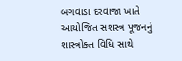બગવાડા દરવાજા ખાતે આયોજિત સશસ્ત્ર પૂજનનું શાસ્ત્રોક્ત વિધિ સાથે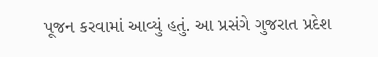પૂજન કરવામાં આવ્યું હતું. આ પ્રસંગે ગુજરાત પ્રદેશ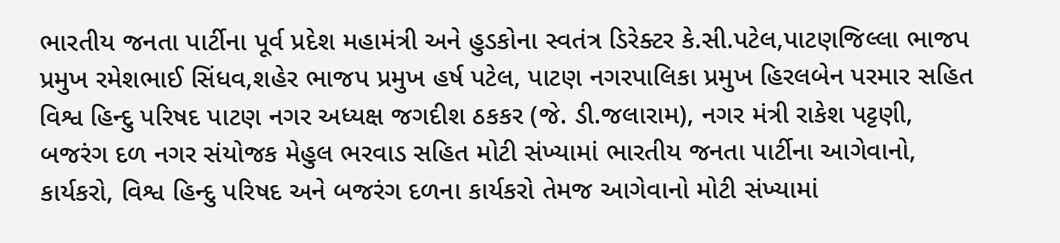ભારતીય જનતા પાર્ટીના પૂર્વ પ્રદેશ મહામંત્રી અને હુડકોના સ્વતંત્ર ડિરેક્ટર કે.સી.પટેલ,પાટણજિલ્લા ભાજપ પ્રમુખ રમેશભાઈ સિંધવ,શહેર ભાજપ પ્રમુખ હર્ષ પટેલ, પાટણ નગરપાલિકા પ્રમુખ હિરલબેન પરમાર સહિત વિશ્વ હિન્દુ પરિષદ પાટણ નગર અધ્યક્ષ જગદીશ ઠકકર (જે. ડી.જલારામ), નગર મંત્રી રાકેશ પટ્ટણી, બજરંગ દળ નગર સંયોજક મેહુલ ભરવાડ સહિત મોટી સંખ્યામાં ભારતીય જનતા પાર્ટીના આગેવાનો, કાર્યકરો, વિશ્વ હિન્દુ પરિષદ અને બજરંગ દળના કાર્યકરો તેમજ આગેવાનો મોટી સંખ્યામાં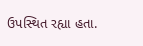ઉપસ્થિત રહ્યા હતા.